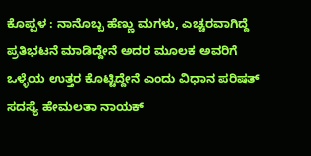ಕೊಪ್ಪಳ : ನಾನೊಬ್ಬ ಹೆಣ್ಣು ಮಗಳು, ಎಚ್ಚರವಾಗಿದ್ದೆ ಪ್ರತಿಭಟನೆ ಮಾಡಿದ್ದೇನೆ ಅದರ ಮೂಲಕ ಅವರಿಗೆ ಒಳ್ಳೆಯ ಉತ್ತರ ಕೊಟ್ಟಿದ್ದೇನೆ ಎಂದು ವಿಧಾನ ಪರಿಷತ್ ಸದಸ್ಯೆ ಹೇಮಲತಾ ನಾಯಕ್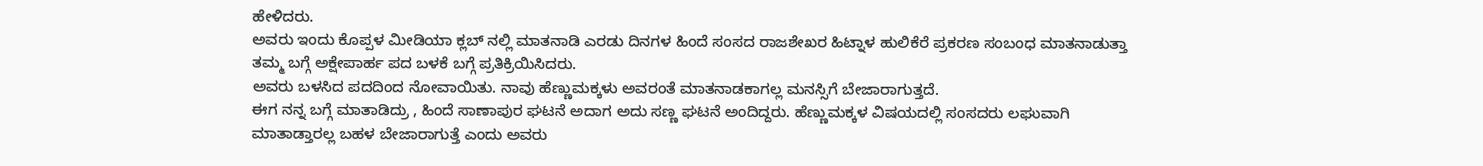ಹೇಳಿದರು.
ಅವರು ಇಂದು ಕೊಪ್ಪಳ ಮೀಡಿಯಾ ಕ್ಲಬ್ ನಲ್ಲಿ ಮಾತನಾಡಿ ಎರಡು ದಿನಗಳ ಹಿಂದೆ ಸಂಸದ ರಾಜಶೇಖರ ಹಿಟ್ನಾಳ ಹುಲಿಕೆರೆ ಪ್ರಕರಣ ಸಂಬಂಧ ಮಾತನಾಡುತ್ತಾ ತಮ್ಮ ಬಗ್ಗೆ ಅಕ್ಷೇಪಾರ್ಹ ಪದ ಬಳಕೆ ಬಗ್ಗೆ ಪ್ರತಿಕ್ರಿಯಿಸಿದರು.
ಅವರು ಬಳಸಿದ ಪದದಿಂದ ನೋವಾಯಿತು. ನಾವು ಹೆಣ್ಣುಮಕ್ಕಳು ಅವರಂತೆ ಮಾತನಾಡಕಾಗಲ್ಲ ಮನಸ್ಸಿಗೆ ಬೇಜಾರಾಗುತ್ತದೆ.
ಈಗ ನನ್ನ ಬಗ್ಗೆ ಮಾತಾಡಿದ್ರು , ಹಿಂದೆ ಸಾಣಾಪುರ ಘಟನೆ ಅದಾಗ ಅದು ಸಣ್ಣ ಘಟನೆ ಅಂದಿದ್ದರು. ಹೆಣ್ಣುಮಕ್ಕಳ ವಿಷಯದಲ್ಲಿ ಸಂಸದರು ಲಘುವಾಗಿ ಮಾತಾಡ್ತಾರಲ್ಲ ಬಹಳ ಬೇಜಾರಾಗುತ್ತೆ ಎಂದು ಅವರು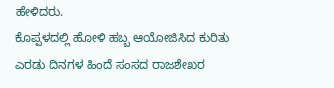ಹೇಳಿದರು.
ಕೊಪ್ಪಳದಲ್ಲಿ ಹೋಳಿ ಹಬ್ಬ ಆಯೋಜಿಸಿದ ಕುರಿತು ಎರಡು ದಿನಗಳ ಹಿಂದೆ ಸಂಸದ ರಾಜಶೇಖರ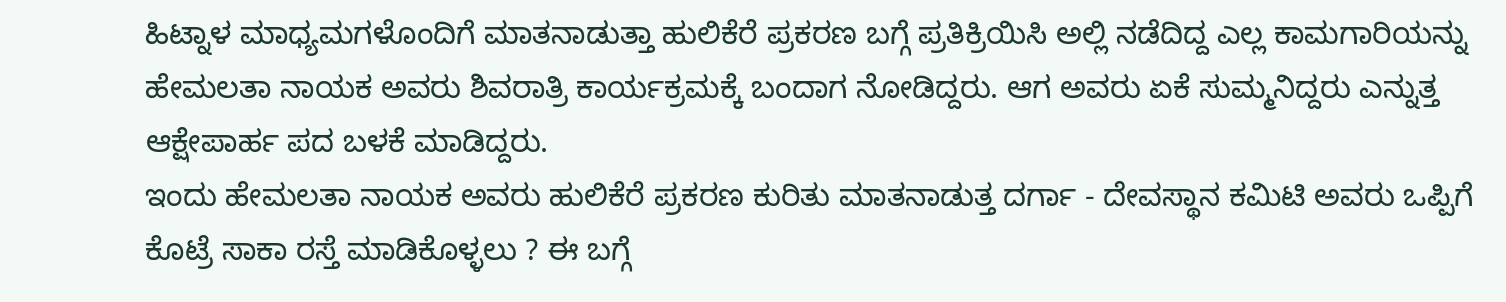ಹಿಟ್ನಾಳ ಮಾಧ್ಯಮಗಳೊಂದಿಗೆ ಮಾತನಾಡುತ್ತಾ ಹುಲಿಕೆರೆ ಪ್ರಕರಣ ಬಗ್ಗೆ ಪ್ರತಿಕ್ರಿಯಿಸಿ ಅಲ್ಲಿ ನಡೆದಿದ್ದ ಎಲ್ಲ ಕಾಮಗಾರಿಯನ್ನು ಹೇಮಲತಾ ನಾಯಕ ಅವರು ಶಿವರಾತ್ರಿ ಕಾರ್ಯಕ್ರಮಕ್ಕೆ ಬಂದಾಗ ನೋಡಿದ್ದರು. ಆಗ ಅವರು ಏಕೆ ಸುಮ್ಮನಿದ್ದರು ಎನ್ನುತ್ತ ಆಕ್ಷೇಪಾರ್ಹ ಪದ ಬಳಕೆ ಮಾಡಿದ್ದರು.
ಇಂದು ಹೇಮಲತಾ ನಾಯಕ ಅವರು ಹುಲಿಕೆರೆ ಪ್ರಕರಣ ಕುರಿತು ಮಾತನಾಡುತ್ತ ದರ್ಗಾ - ದೇವಸ್ಥಾನ ಕಮಿಟಿ ಅವರು ಒಪ್ಪಿಗೆ ಕೊಟ್ರೆ ಸಾಕಾ ರಸ್ತೆ ಮಾಡಿಕೊಳ್ಳಲು ? ಈ ಬಗ್ಗೆ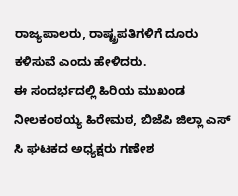ರಾಜ್ಯಪಾಲರು, ರಾಷ್ಟ್ರಪತಿಗಳಿಗೆ ದೂರು ಕಳಿಸುವೆ ಎಂದು ಹೇಳಿದರು.
ಈ ಸಂದರ್ಭದಲ್ಲಿ ಹಿರಿಯ ಮುಖಂಡ ನೀಲಕಂಠಯ್ಯ ಹಿರೇಮಠ, ಬಿಜೆಪಿ ಜಿಲ್ಲಾ ಎಸ್ ಸಿ ಘಟಕದ ಅಧ್ಯಕ್ಷರು ಗಣೇಶ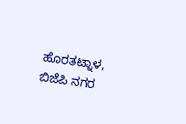ಹೊರತಟ್ನಾಳ, ಬಿಜೆಪಿ ನಗರ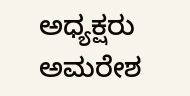ಅಧ್ಯಕ್ಷರು ಅಮರೇಶ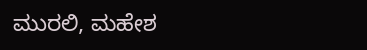ಮುರಲಿ, ಮಹೇಶ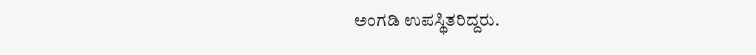ಅಂಗಡಿ ಉಪಸ್ಥಿತರಿದ್ದರು.